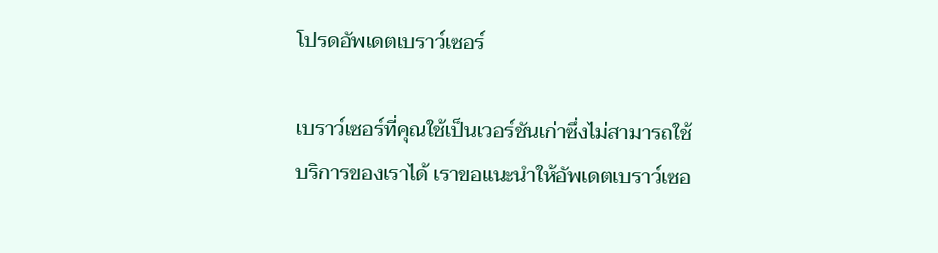โปรดอัพเดตเบราว์เซอร์

เบราว์เซอร์ที่คุณใช้เป็นเวอร์ชันเก่าซึ่งไม่สามารถใช้บริการของเราได้ เราขอแนะนำให้อัพเดตเบราว์เซอ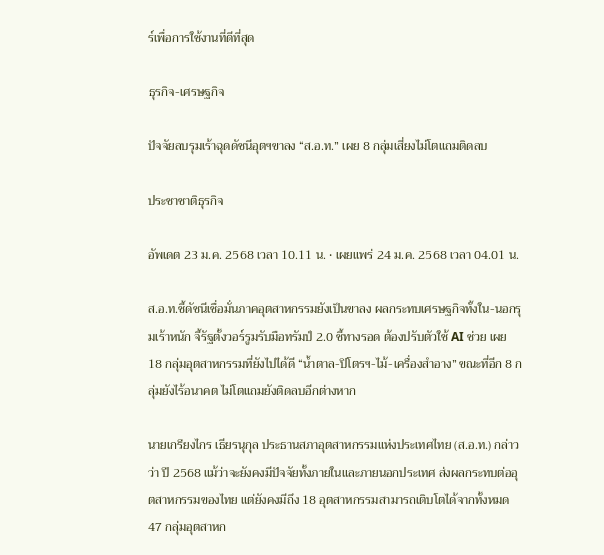ร์เพื่อการใช้งานที่ดีที่สุด

ธุรกิจ-เศรษฐกิจ

ปัจจัยลบรุมเร้าฉุดดัชนีอุตฯขาลง “ส.อ.ท.” เผย 8 กลุ่มเสี่ยงไม่โตแถมติดลบ

ประชาชาติธุรกิจ

อัพเดต 23 ม.ค. 2568 เวลา 10.11 น. • เผยแพร่ 24 ม.ค. 2568 เวลา 04.01 น.

ส.อ.ท.ชี้ดัชนีเชื่อมั่นภาคอุตสาหกรรมยังเป็นขาลง ผลกระทบเศรษฐกิจทั้งใน-นอกรุมเร้าหนัก จี้รัฐตั้งวอร์รูมรับมือทรัมป์ 2.0 ชี้ทางรอด ต้องปรับตัวใช้ AI ช่วย เผย 18 กลุ่มอุตสาหกรรมที่ยังไปได้ดี “น้ำตาล-ปิโตรฯ-ไม้-เครื่องสำอาง” ขณะที่อีก 8 กลุ่มยังไร้อนาคต ไม่โตแถมยังติดลบอีกต่างหาก

นายเกรียงไกร เธียรนุกุล ประธานสภาอุตสาหกรรมแห่งประเทศไทย (ส.อ.ท.) กล่าวว่า ปี 2568 แม้ว่าจะยังคงมีปัจจัยทั้งภายในและภายนอกประเทศ ส่งผลกระทบต่ออุตสาหกรรมของไทย แต่ยังคงมีถึง 18 อุตสาหกรรมสามารถเติบโตได้จากทั้งหมด 47 กลุ่มอุตสาหก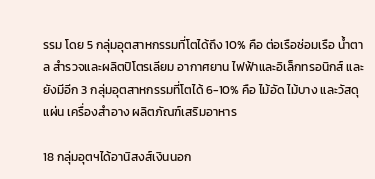รรม โดย 5 กลุ่มอุตสาหกรรมที่โตได้ถึง 10% คือ ต่อเรือซ่อมเรือ น้ำตาล สำรวจและผลิตปิโตรเลียม อากาศยาน ไฟฟ้าและอิเล็กทรอนิกส์ และยังมีอีก 3 กลุ่มอุตสาหกรรมที่โตได้ 6-10% คือ ไม้อัด ไม้บาง และวัสดุแผ่น เครื่องสำอาง ผลิตภัณฑ์เสริมอาหาร

18 กลุ่มอุตฯได้อานิสงส์เงินนอก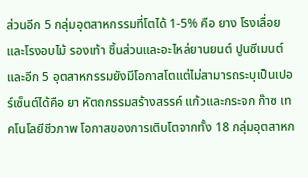ส่วนอีก 5 กลุ่มอุตสาหกรรมที่โตได้ 1-5% คือ ยาง โรงเลื่อยและโรงอบไม้ รองเท้า ชิ้นส่วนและอะไหล่ยานยนต์ ปูนซีเมนต์ และอีก 5 อุตสาหกรรมยังมีโอกาสโตแต่ไม่สามารถระบุเป็นเปอร์เซ็นต์ได้คือ ยา หัตถกรรมสร้างสรรค์ แก้วและกระจก ก๊าซ เทคโนโลยีชีวภาพ โอกาสของการเติบโตจากทั้ง 18 กลุ่มอุตสาหก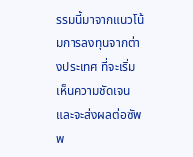รรมนี้มาจากแนวโน้มการลงทุนจากต่างประเทศ ที่จะเริ่มเห็นความชัดเจนและจะส่งผลต่อซัพพ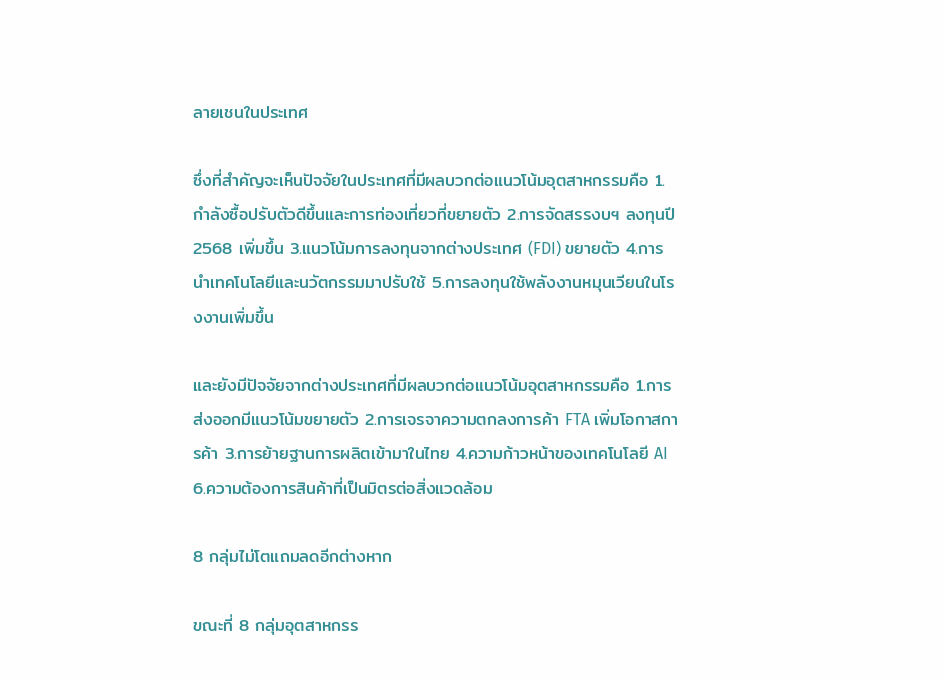ลายเชนในประเทศ

ซึ่งที่สำคัญจะเห็นปัจจัยในประเทศที่มีผลบวกต่อแนวโน้มอุตสาหกรรมคือ 1.กำลังซื้อปรับตัวดีขึ้นและการท่องเที่ยวที่ขยายตัว 2.การจัดสรรงบฯ ลงทุนปี 2568 เพิ่มขึ้น 3.แนวโน้มการลงทุนจากต่างประเทศ (FDI) ขยายตัว 4.การนำเทคโนโลยีและนวัตกรรมมาปรับใช้ 5.การลงทุนใช้พลังงานหมุนเวียนในโรงงานเพิ่มขึ้น

และยังมีปัจจัยจากต่างประเทศที่มีผลบวกต่อแนวโน้มอุตสาหกรรมคือ 1.การส่งออกมีแนวโน้มขยายตัว 2.การเจรจาความตกลงการค้า FTA เพิ่มโอกาสการค้า 3.การย้ายฐานการผลิตเข้ามาในไทย 4.ความก้าวหน้าของเทคโนโลยี AI 6.ความต้องการสินค้าที่เป็นมิตรต่อสิ่งแวดล้อม

8 กลุ่มไม่โตแถมลดอีกต่างหาก

ขณะที่ 8 กลุ่มอุตสาหกรร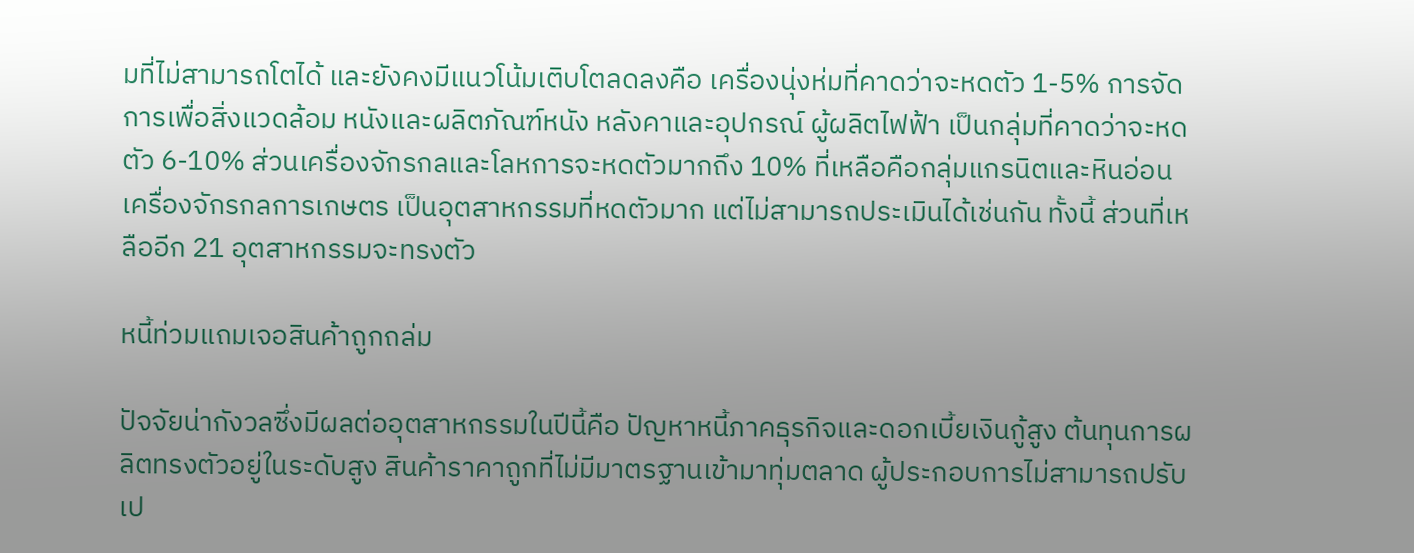มที่ไม่สามารถโตได้ และยังคงมีแนวโน้มเติบโตลดลงคือ เครื่องนุ่งห่มที่คาดว่าจะหดตัว 1-5% การจัดการเพื่อสิ่งแวดล้อม หนังและผลิตภัณฑ์หนัง หลังคาและอุปกรณ์ ผู้ผลิตไฟฟ้า เป็นกลุ่มที่คาดว่าจะหดตัว 6-10% ส่วนเครื่องจักรกลและโลหการจะหดตัวมากถึง 10% ที่เหลือคือกลุ่มแกรนิตและหินอ่อน เครื่องจักรกลการเกษตร เป็นอุตสาหกรรมที่หดตัวมาก แต่ไม่สามารถประเมินได้เช่นกัน ทั้งนี้ ส่วนที่เหลืออีก 21 อุตสาหกรรมจะทรงตัว

หนี้ท่วมแถมเจอสินค้าถูกถล่ม

ปัจจัยน่ากังวลซึ่งมีผลต่ออุตสาหกรรมในปีนี้คือ ปัญหาหนี้ภาคธุรกิจและดอกเบี้ยเงินกู้สูง ต้นทุนการผลิตทรงตัวอยู่ในระดับสูง สินค้าราคาถูกที่ไม่มีมาตรฐานเข้ามาทุ่มตลาด ผู้ประกอบการไม่สามารถปรับเป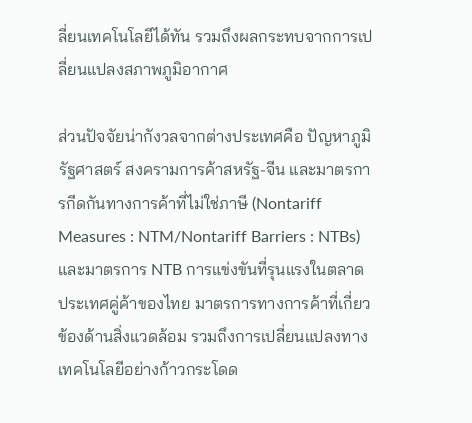ลี่ยนเทคโนโลยีได้ทัน รวมถึงผลกระทบจากการเปลี่ยนแปลงสภาพภูมิอากาศ

ส่วนปัจจัยน่ากังวลจากต่างประเทศคือ ปัญหาภูมิรัฐศาสตร์ สงครามการค้าสหรัฐ-จีน และมาตรการกีดกันทางการค้าที่ไม่ใช่ภาษี (Nontariff Measures : NTM/Nontariff Barriers : NTBs) และมาตรการ NTB การแข่งขันที่รุนแรงในตลาดประเทศคู่ค้าของไทย มาตรการทางการค้าที่เกี่ยวข้องด้านสิ่งแวดล้อม รวมถึงการเปลี่ยนแปลงทางเทคโนโลยีอย่างก้าวกระโดด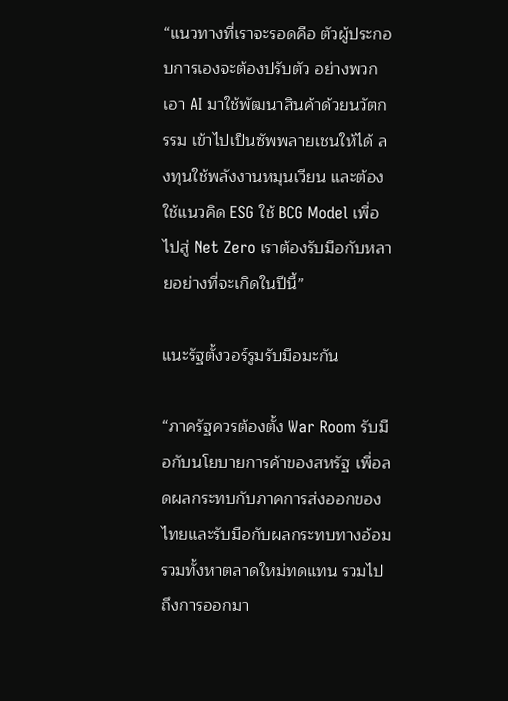“แนวทางที่เราจะรอดคือ ตัวผู้ประกอบการเองจะต้องปรับตัว อย่างพวกเอา AI มาใช้พัฒนาสินค้าด้วยนวัตกรรม เข้าไปเป็นซัพพลายเชนให้ได้ ลงทุนใช้พลังงานหมุนเวียน และต้องใช้แนวคิด ESG ใช้ BCG Model เพื่อไปสู่ Net Zero เราต้องรับมือกับหลายอย่างที่จะเกิดในปีนี้”

แนะรัฐตั้งวอร์รูมรับมือมะกัน

“ภาครัฐควรต้องตั้ง War Room รับมือกับนโยบายการค้าของสหรัฐ เพื่อลดผลกระทบกับภาคการส่งออกของไทยและรับมือกับผลกระทบทางอ้อม รวมทั้งหาตลาดใหม่ทดแทน รวมไปถึงการออกมา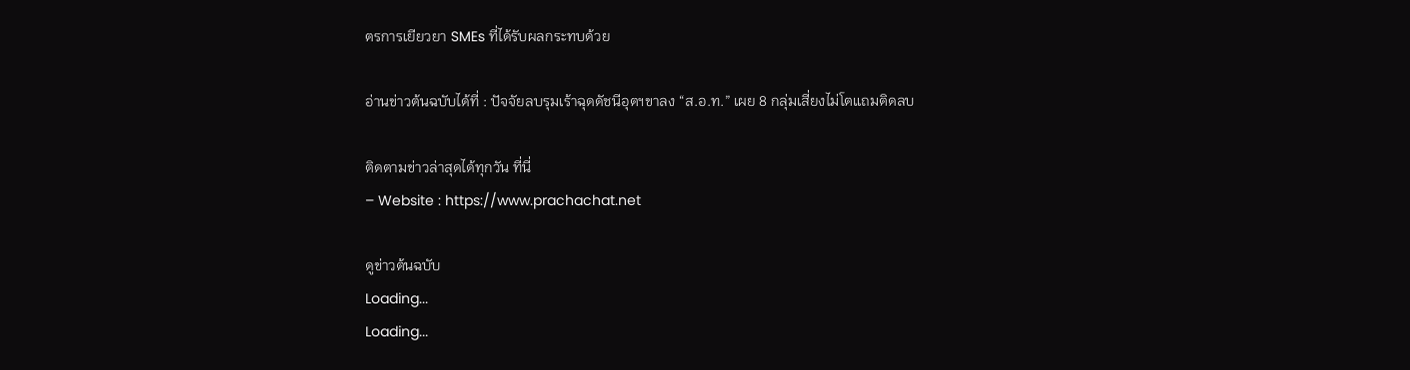ตรการเยียวยา SMEs ที่ได้รับผลกระทบด้วย

อ่านข่าวต้นฉบับได้ที่ : ปัจจัยลบรุมเร้าฉุดดัชนีอุตฯขาลง “ส.อ.ท.” เผย 8 กลุ่มเสี่ยงไม่โตแถมติดลบ

ติดตามข่าวล่าสุดได้ทุกวัน ที่นี่
– Website : https://www.prachachat.net

ดูข่าวต้นฉบับ
Loading...
Loading...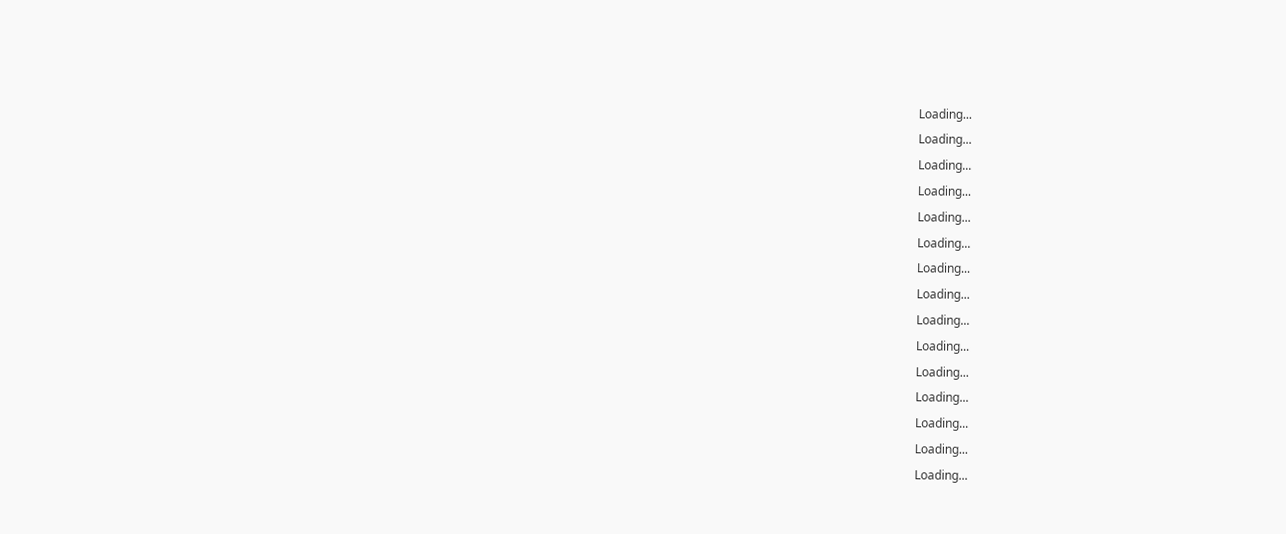Loading...
Loading...
Loading...
Loading...
Loading...
Loading...
Loading...
Loading...
Loading...
Loading...
Loading...
Loading...
Loading...
Loading...
Loading...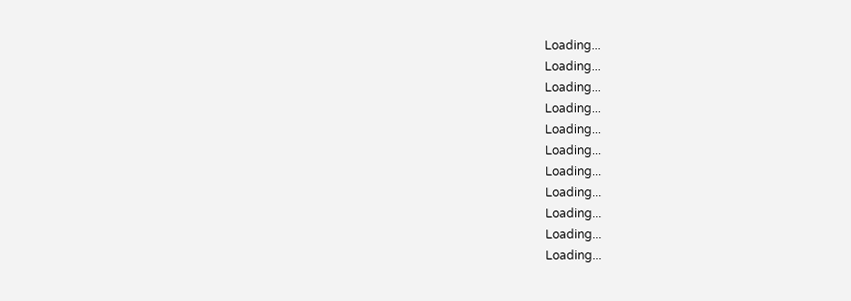Loading...
Loading...
Loading...
Loading...
Loading...
Loading...
Loading...
Loading...
Loading...
Loading...
Loading...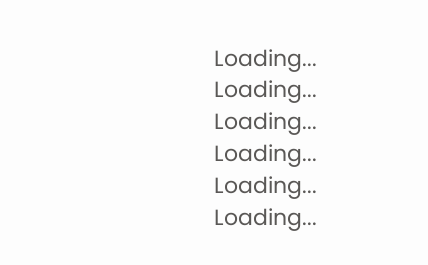Loading...
Loading...
Loading...
Loading...
Loading...
Loading...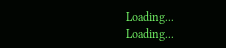Loading...
Loading...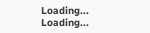Loading...
Loading...